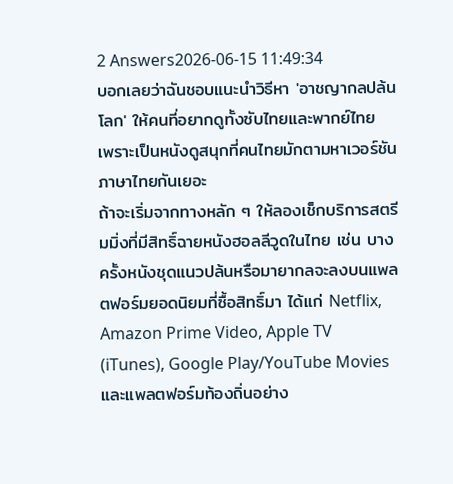2 Answers2026-06-15 11:49:34
บอกเลยว่าฉันชอบแนะนำวิธีหา 'อาชญากลปล้นโลก' ให้คนที่อยากดูทั้งซับไทยและพากย์ไทย เพราะเป็นหนังดูสนุกที่คนไทยมักตามหาเวอร์ชันภาษาไทยกันเยอะ
ถ้าจะเริ่มจากทางหลัก ๆ ให้ลองเช็กบริการสตรีมมิ่งที่มีสิทธิ์ฉายหนังฮอลลีวูดในไทย เช่น บางครั้งหนังชุดแนวปล้นหรือมายากลจะลงบนแพลตฟอร์มยอดนิยมที่ซื้อสิทธิ์มา ได้แก่ Netflix, Amazon Prime Video, Apple TV (iTunes), Google Play/YouTube Movies และแพลตฟอร์มท้องถิ่นอย่าง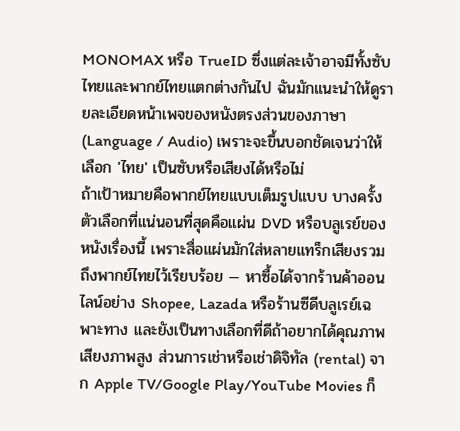MONOMAX หรือ TrueID ซึ่งแต่ละเจ้าอาจมีทั้งซับไทยและพากย์ไทยแตกต่างกันไป ฉันมักแนะนำให้ดูรายละเอียดหน้าเพจของหนังตรงส่วนของภาษา (Language / Audio) เพราะจะขึ้นบอกชัดเจนว่าให้เลือก 'ไทย' เป็นซับหรือเสียงได้หรือไม่
ถ้าเป้าหมายคือพากย์ไทยแบบเต็มรูปแบบ บางครั้งตัวเลือกที่แน่นอนที่สุดคือแผ่น DVD หรือบลูเรย์ของหนังเรื่องนี้ เพราะสื่อแผ่นมักใส่หลายแทร็กเสียงรวมถึงพากย์ไทยไว้เรียบร้อย — หาซื้อได้จากร้านค้าออนไลน์อย่าง Shopee, Lazada หรือร้านซีดีบลูเรย์เฉพาะทาง และยังเป็นทางเลือกที่ดีถ้าอยากได้คุณภาพเสียงภาพสูง ส่วนการเช่าหรือเช่าดิจิทัล (rental) จาก Apple TV/Google Play/YouTube Movies ก็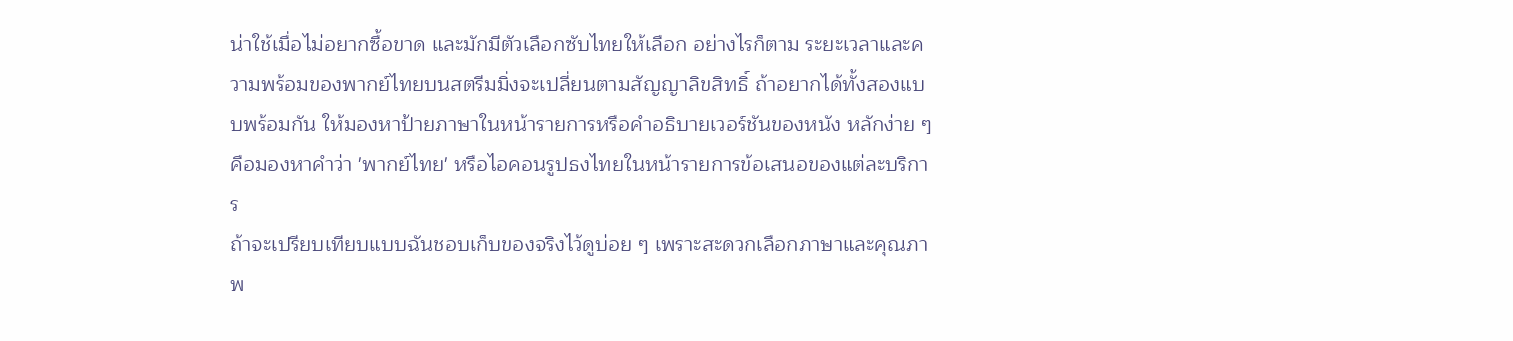น่าใช้เมื่อไม่อยากซื้อขาด และมักมีตัวเลือกซับไทยให้เลือก อย่างไรก็ตาม ระยะเวลาและความพร้อมของพากย์ไทยบนสตรีมมิ่งจะเปลี่ยนตามสัญญาลิขสิทธิ์ ถ้าอยากได้ทั้งสองแบบพร้อมกัน ให้มองหาป้ายภาษาในหน้ารายการหรือคำอธิบายเวอร์ชันของหนัง หลักง่าย ๆ คือมองหาคำว่า 'พากย์ไทย' หรือไอคอนรูปธงไทยในหน้ารายการข้อเสนอของแต่ละบริการ
ถ้าจะเปรียบเทียบแบบฉันชอบเก็บของจริงไว้ดูบ่อย ๆ เพราะสะดวกเลือกภาษาและคุณภาพ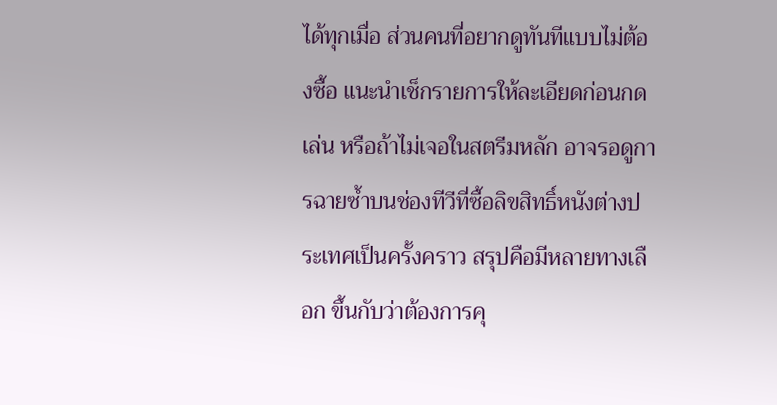ได้ทุกเมื่อ ส่วนคนที่อยากดูทันทีแบบไม่ต้องซื้อ แนะนำเช็กรายการให้ละเอียดก่อนกดเล่น หรือถ้าไม่เจอในสตรีมหลัก อาจรอดูการฉายซ้ำบนช่องทีวีที่ซื้อลิขสิทธิ์หนังต่างประเทศเป็นครั้งคราว สรุปคือมีหลายทางเลือก ขึ้นกับว่าต้องการคุ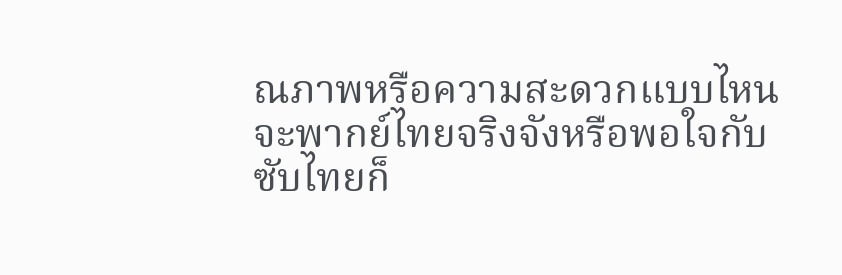ณภาพหรือความสะดวกแบบไหน จะพากย์ไทยจริงจังหรือพอใจกับซับไทยก็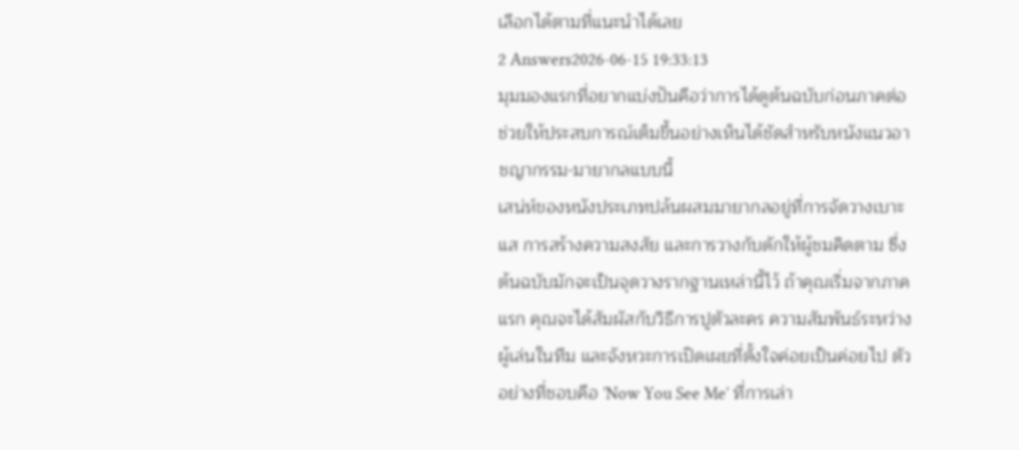เลือกได้ตามที่แนะนำได้เลย
2 Answers2026-06-15 19:33:13
มุมมองแรกที่อยากแบ่งปันคือว่าการได้ดูต้นฉบับก่อนภาคต่อช่วยให้ประสบการณ์เต็มขึ้นอย่างเห็นได้ชัดสำหรับหนังแนวอาชญากรรม-มายากลแบบนี้
เสน่ห์ของหนังประเภทปล้นผสมมายากลอยู่ที่การจัดวางเบาะแส การสร้างความสงสัย และการวางกับดักให้ผู้ชมคิดตาม ซึ่งต้นฉบับมักจะเป็นจุดวางรากฐานเหล่านี้ไว้ ถ้าคุณเริ่มจากภาคแรก คุณจะได้สัมผัสกับวิธีการปูตัวละคร ความสัมพันธ์ระหว่างผู้เล่นในทีม และจังหวะการเปิดเผยที่ตั้งใจค่อยเป็นค่อยไป ตัวอย่างที่ชอบคือ 'Now You See Me' ที่การเล่า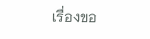เรื่องขอ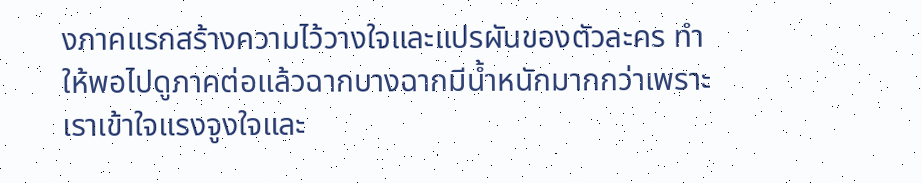งภาคแรกสร้างความไว้วางใจและแปรผันของตัวละคร ทำให้พอไปดูภาคต่อแล้วฉากบางฉากมีน้ำหนักมากกว่าเพราะเราเข้าใจแรงจูงใจและ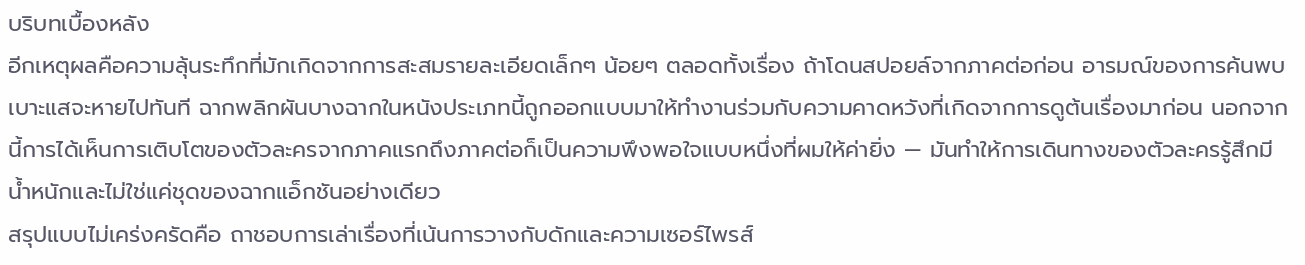บริบทเบื้องหลัง
อีกเหตุผลคือความลุ้นระทึกที่มักเกิดจากการสะสมรายละเอียดเล็กๆ น้อยๆ ตลอดทั้งเรื่อง ถ้าโดนสปอยล์จากภาคต่อก่อน อารมณ์ของการค้นพบเบาะแสจะหายไปทันที ฉากพลิกผันบางฉากในหนังประเภทนี้ถูกออกแบบมาให้ทำงานร่วมกับความคาดหวังที่เกิดจากการดูต้นเรื่องมาก่อน นอกจากนี้การได้เห็นการเติบโตของตัวละครจากภาคแรกถึงภาคต่อก็เป็นความพึงพอใจแบบหนึ่งที่ผมให้ค่ายิ่ง — มันทำให้การเดินทางของตัวละครรู้สึกมีน้ำหนักและไม่ใช่แค่ชุดของฉากแอ็กชันอย่างเดียว
สรุปแบบไม่เคร่งครัดคือ ถาชอบการเล่าเรื่องที่เน้นการวางกับดักและความเซอร์ไพรส์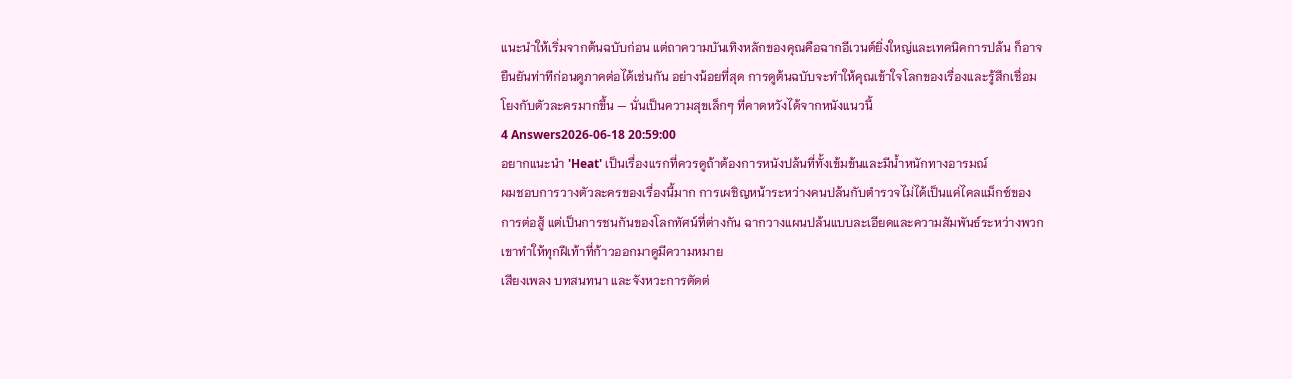แนะนำให้เริ่มจากต้นฉบับก่อน แต่ถาความบันเทิงหลักของคุณคือฉากอีเวนต์ยิ่งใหญ่และเทคนิคการปล้น ก็อาจยืนยันท่าทีก่อนดูภาคต่อได้เช่นกัน อย่างน้อยที่สุด การดูต้นฉบับจะทำให้คุณเข้าใจโลกของเรื่องและรู้สึกเชื่อมโยงกับตัวละครมากขึ้น — นั่นเป็นความสุขเล็กๆ ที่คาดหวังได้จากหนังแนวนี้
4 Answers2026-06-18 20:59:00
อยากแนะนำ 'Heat' เป็นเรื่องแรกที่ควรดูถ้าต้องการหนังปล้นที่ทั้งเข้มข้นและมีน้ำหนักทางอารมณ์
ผมชอบการวางตัวละครของเรื่องนี้มาก การเผชิญหน้าระหว่างคนปล้นกับตำรวจไม่ได้เป็นแค่ไคลแม็กซ์ของการต่อสู้ แต่เป็นการชนกันของโลกทัศน์ที่ต่างกัน ฉากวางแผนปล้นแบบละเอียดและความสัมพันธ์ระหว่างพวกเขาทำให้ทุกฝีเท้าที่ก้าวออกมาดูมีความหมาย
เสียงเพลง บทสนทนา และจังหวะการตัดต่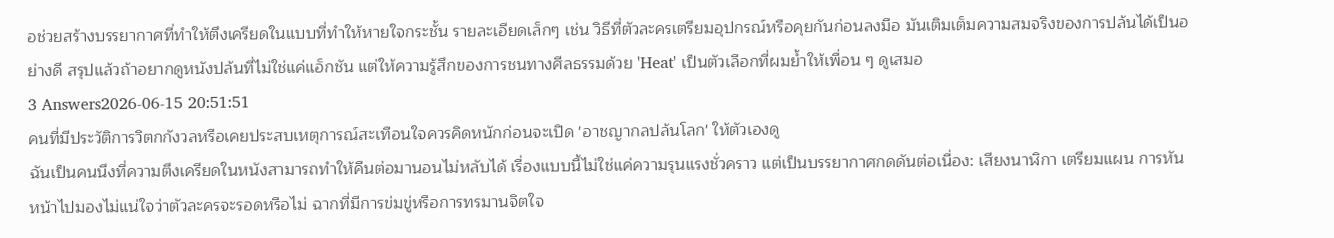อช่วยสร้างบรรยากาศที่ทำให้ตึงเครียดในแบบที่ทำให้หายใจกระชั้น รายละเอียดเล็กๆ เช่น วิธีที่ตัวละครเตรียมอุปกรณ์หรือคุยกันก่อนลงมือ มันเติมเต็มความสมจริงของการปล้นได้เป็นอย่างดี สรุปแล้วถ้าอยากดูหนังปล้นที่ไม่ใช่แค่แอ็กชัน แต่ให้ความรู้สึกของการชนทางศีลธรรมด้วย 'Heat' เป็นตัวเลือกที่ผมย้ำให้เพื่อน ๆ ดูเสมอ
3 Answers2026-06-15 20:51:51
คนที่มีประวัติการวิตกกังวลหรือเคยประสบเหตุการณ์สะเทือนใจควรคิดหนักก่อนจะเปิด 'อาชญากลปล้นโลก' ให้ตัวเองดู
ฉันเป็นคนนึงที่ความตึงเครียดในหนังสามารถทำให้คืนต่อมานอนไม่หลับได้ เรื่องแบบนี้ไม่ใช่แค่ความรุนแรงชั่วคราว แต่เป็นบรรยากาศกดดันต่อเนื่อง: เสียงนาฬิกา เตรียมแผน การหันหน้าไปมองไม่แน่ใจว่าตัวละครจะรอดหรือไม่ ฉากที่มีการข่มขู่หรือการทรมานจิตใจ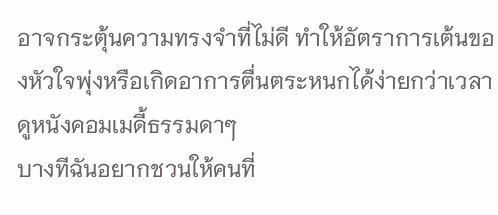อาจกระตุ้นความทรงจำที่ไม่ดี ทำให้อัตราการเต้นของหัวใจพุ่งหรือเกิดอาการตื่นตระหนกได้ง่ายกว่าเวลาดูหนังคอมเมดี้ธรรมดาๆ
บางทีฉันอยากชวนให้คนที่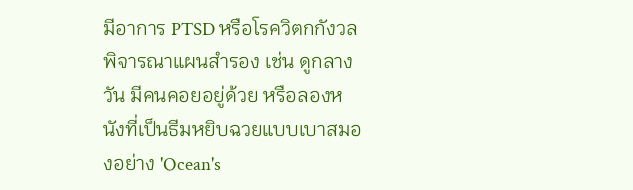มีอาการ PTSD หรือโรควิตกกังวลพิจารณาแผนสำรอง เช่น ดูกลางวัน มีคนคอยอยู่ด้วย หรือลองหนังที่เป็นธีมหยิบฉวยแบบเบาสมองอย่าง 'Ocean's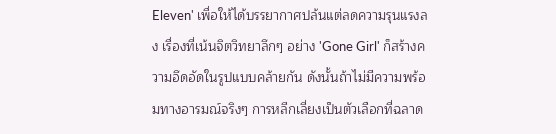Eleven' เพื่อให้ได้บรรยากาศปล้นแต่ลดความรุนแรงลง เรื่องที่เน้นจิตวิทยาลึกๆ อย่าง 'Gone Girl' ก็สร้างความอึดอัดในรูปแบบคล้ายกัน ดังนั้นถ้าไม่มีความพร้อมทางอารมณ์จริงๆ การหลีกเลี่ยงเป็นตัวเลือกที่ฉลาด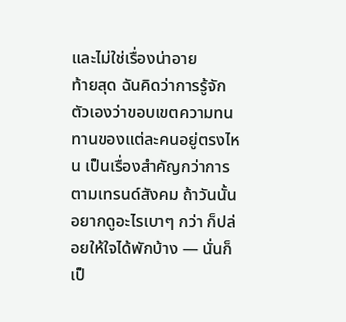และไม่ใช่เรื่องน่าอาย
ท้ายสุด ฉันคิดว่าการรู้จักตัวเองว่าขอบเขตความทนทานของแต่ละคนอยู่ตรงไหน เป็นเรื่องสำคัญกว่าการตามเทรนด์สังคม ถ้าวันนั้นอยากดูอะไรเบาๆ กว่า ก็ปล่อยให้ใจได้พักบ้าง — นั่นก็เป็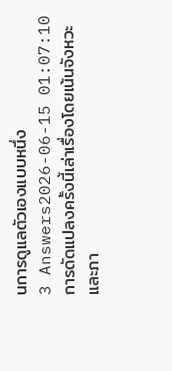นการดูแลตัวเองแบบหนึ่ง
3 Answers2026-06-15 01:07:10
การดัดแปลงครั้งนี้เล่าเรื่องโดยเน้นจังหวะและภา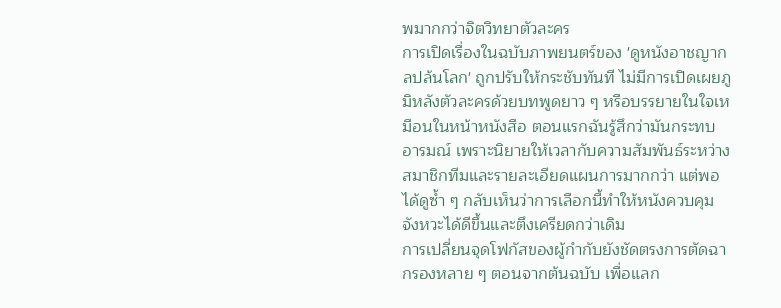พมากกว่าจิตวิทยาตัวละคร
การเปิดเรื่องในฉบับภาพยนตร์ของ 'ดูหนังอาชญากลปล้นโลก' ถูกปรับให้กระชับทันที ไม่มีการเปิดเผยภูมิหลังตัวละครด้วยบทพูดยาว ๆ หรือบรรยายในใจเหมือนในหน้าหนังสือ ตอนแรกฉันรู้สึกว่ามันกระทบอารมณ์ เพราะนิยายให้เวลากับความสัมพันธ์ระหว่างสมาชิกทีมและรายละเอียดแผนการมากกว่า แต่พอได้ดูซ้ำ ๆ กลับเห็นว่าการเลือกนี้ทำให้หนังควบคุมจังหวะได้ดีขึ้นและตึงเครียดกว่าเดิม
การเปลี่ยนจุดโฟกัสของผู้กำกับยังชัดตรงการตัดฉากรองหลาย ๆ ตอนจากต้นฉบับ เพื่อแลก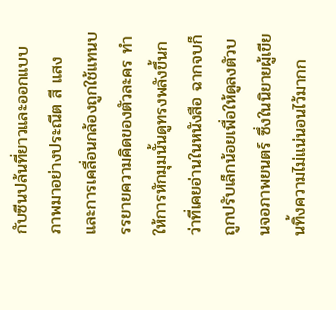กับซีนปล้นที่ยาวและออกแบบภาพมาอย่างประณีต สี แสง และการเคลื่อนกล้องถูกใช้แทนบรรยายความคิดของตัวละคร ทำให้การหักมุมนั้นดูทรงพลังขึ้นกว่าที่เคยอ่านในหนังสือ ฉากจบก็ถูกปรับเล็กน้อยเพื่อให้ดูลงตัวบนจอภาพยนตร์ ซึ่งในนิยายผู้เขียนทิ้งความไม่แน่นอนไว้มากก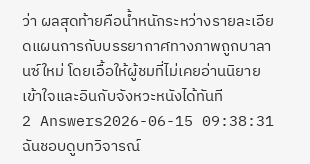ว่า ผลสุดท้ายคือน้ำหนักระหว่างรายละเอียดแผนการกับบรรยากาศทางภาพถูกบาลานซ์ใหม่ โดยเอื้อให้ผู้ชมที่ไม่เคยอ่านนิยายเข้าใจและอินกับจังหวะหนังได้ทันที
2 Answers2026-06-15 09:38:31
ฉันชอบดูบทวิจารณ์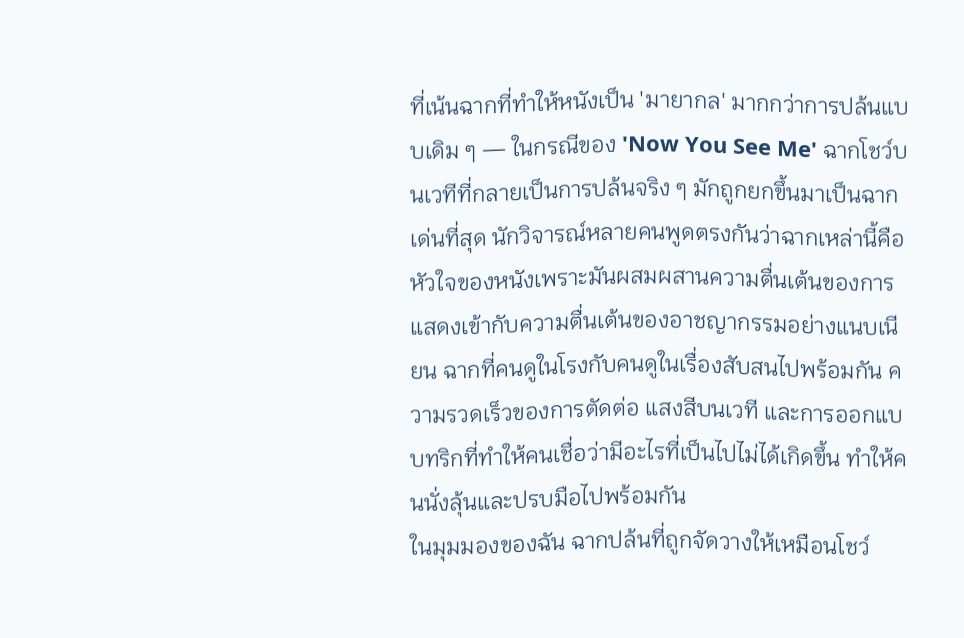ที่เน้นฉากที่ทำให้หนังเป็น 'มายากล' มากกว่าการปล้นแบบเดิม ๆ — ในกรณีของ 'Now You See Me' ฉากโชว์บนเวทีที่กลายเป็นการปล้นจริง ๆ มักถูกยกขึ้นมาเป็นฉากเด่นที่สุด นักวิจารณ์หลายคนพูดตรงกันว่าฉากเหล่านี้คือหัวใจของหนังเพราะมันผสมผสานความตื่นเต้นของการแสดงเข้ากับความตื่นเต้นของอาชญากรรมอย่างแนบเนียน ฉากที่คนดูในโรงกับคนดูในเรื่องสับสนไปพร้อมกัน ความรวดเร็วของการตัดต่อ แสงสีบนเวที และการออกแบบทริกที่ทำให้คนเชื่อว่ามีอะไรที่เป็นไปไม่ได้เกิดขึ้น ทำให้คนนั่งลุ้นและปรบมือไปพร้อมกัน
ในมุมมองของฉัน ฉากปล้นที่ถูกจัดวางให้เหมือนโชว์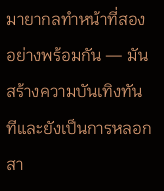มายากลทำหน้าที่สองอย่างพร้อมกัน — มันสร้างความบันเทิงทันทีและยังเป็นการหลอกสา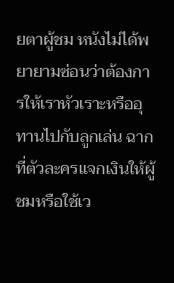ยตาผู้ชม หนังไม่ได้พยายามซ่อนว่าต้องการให้เราหัวเราะหรืออุทานไปกับลูกเล่น ฉากที่ตัวละครแจกเงินให้ผู้ชมหรือใช้เว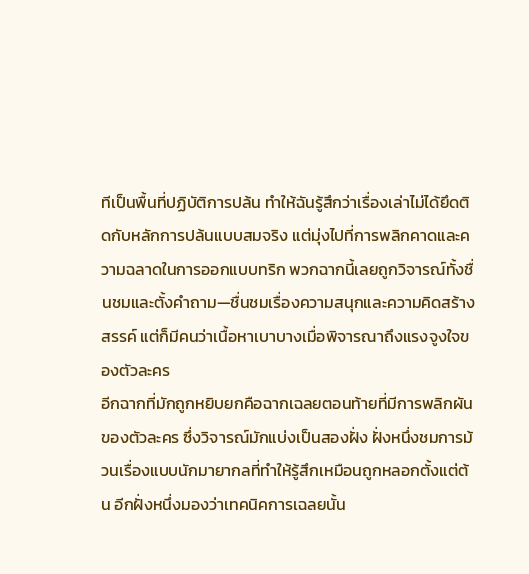ทีเป็นพื้นที่ปฏิบัติการปล้น ทำให้ฉันรู้สึกว่าเรื่องเล่าไม่ได้ยึดติดกับหลักการปล้นแบบสมจริง แต่มุ่งไปที่การพลิกคาดและความฉลาดในการออกแบบทริก พวกฉากนี้เลยถูกวิจารณ์ทั้งชื่นชมและตั้งคำถาม—ชื่นชมเรื่องความสนุกและความคิดสร้างสรรค์ แต่ก็มีคนว่าเนื้อหาเบาบางเมื่อพิจารณาถึงแรงจูงใจของตัวละคร
อีกฉากที่มักถูกหยิบยกคือฉากเฉลยตอนท้ายที่มีการพลิกผันของตัวละคร ซึ่งวิจารณ์มักแบ่งเป็นสองฝั่ง ฝั่งหนึ่งชมการม้วนเรื่องแบบนักมายากลที่ทำให้รู้สึกเหมือนถูกหลอกตั้งแต่ต้น อีกฝั่งหนึ่งมองว่าเทคนิคการเฉลยนั้น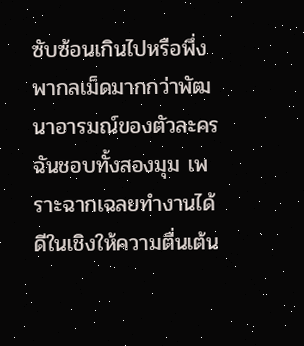ซับซ้อนเกินไปหรือพึ่งพากลเม็ดมากกว่าพัฒนาอารมณ์ของตัวละคร ฉันชอบทั้งสองมุม เพราะฉากเฉลยทำงานได้ดีในเชิงให้ความตื่นเต้น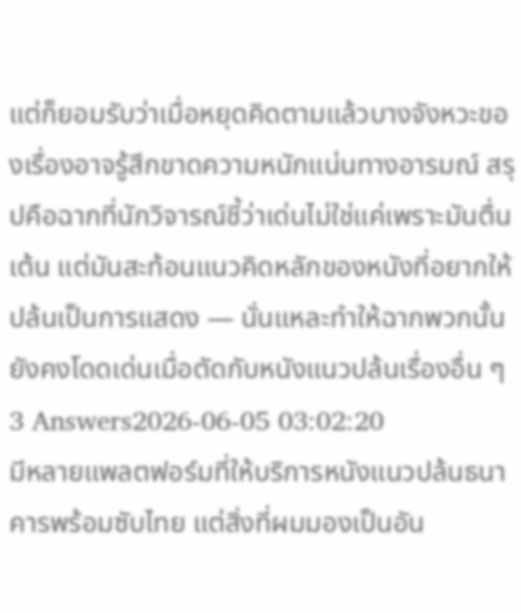แต่ก็ยอมรับว่าเมื่อหยุดคิดตามแล้วบางจังหวะของเรื่องอาจรู้สึกขาดความหนักแน่นทางอารมณ์ สรุปคือฉากที่นักวิจารณ์ชี้ว่าเด่นไม่ใช่แค่เพราะมันตื่นเต้น แต่มันสะท้อนแนวคิดหลักของหนังที่อยากให้ปล้นเป็นการแสดง — นั่นแหละทำให้ฉากพวกนั้นยังคงโดดเด่นเมื่อตัดกับหนังแนวปล้นเรื่องอื่น ๆ
3 Answers2026-06-05 03:02:20
มีหลายแพลตฟอร์มที่ให้บริการหนังแนวปล้นธนาคารพร้อมซับไทย แต่สิ่งที่ผมมองเป็นอัน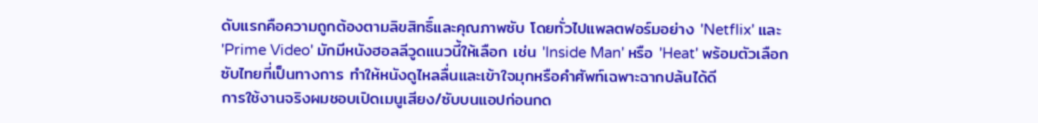ดับแรกคือความถูกต้องตามลิขสิทธิ์และคุณภาพซับ โดยทั่วไปแพลตฟอร์มอย่าง 'Netflix' และ 'Prime Video' มักมีหนังฮอลลีวูดแนวนี้ให้เลือก เช่น 'Inside Man' หรือ 'Heat' พร้อมตัวเลือกซับไทยที่เป็นทางการ ทำให้หนังดูไหลลื่นและเข้าใจมุกหรือคำศัพท์เฉพาะฉากปล้นได้ดี
การใช้งานจริงผมชอบเปิดเมนูเสียง/ซับบนแอปก่อนกด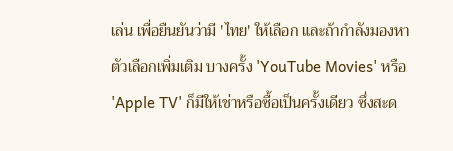เล่น เพื่อยืนยันว่ามี 'ไทย' ให้เลือก และถ้ากำลังมองหาตัวเลือกเพิ่มเติม บางครั้ง 'YouTube Movies' หรือ 'Apple TV' ก็มีให้เช่าหรือซื้อเป็นครั้งเดียว ซึ่งสะด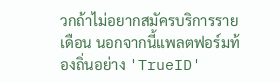วกถ้าไม่อยากสมัครบริการรายเดือน นอกจากนี้แพลตฟอร์มท้องถิ่นอย่าง 'TrueID'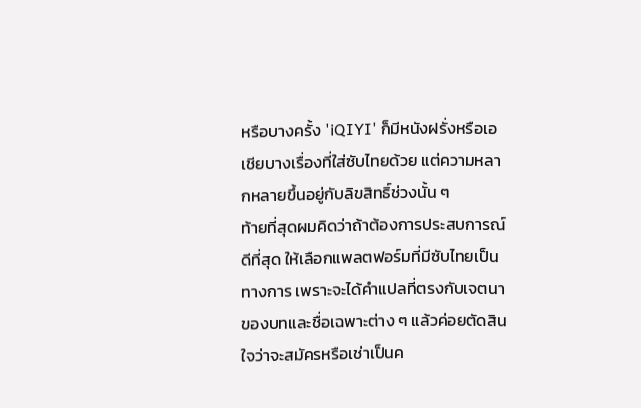หรือบางครั้ง 'iQIYI' ก็มีหนังฝรั่งหรือเอเชียบางเรื่องที่ใส่ซับไทยด้วย แต่ความหลากหลายขึ้นอยู่กับลิขสิทธิ์ช่วงนั้น ๆ
ท้ายที่สุดผมคิดว่าถ้าต้องการประสบการณ์ดีที่สุด ให้เลือกแพลตฟอร์มที่มีซับไทยเป็นทางการ เพราะจะได้คำแปลที่ตรงกับเจตนาของบทและชื่อเฉพาะต่าง ๆ แล้วค่อยตัดสินใจว่าจะสมัครหรือเช่าเป็นค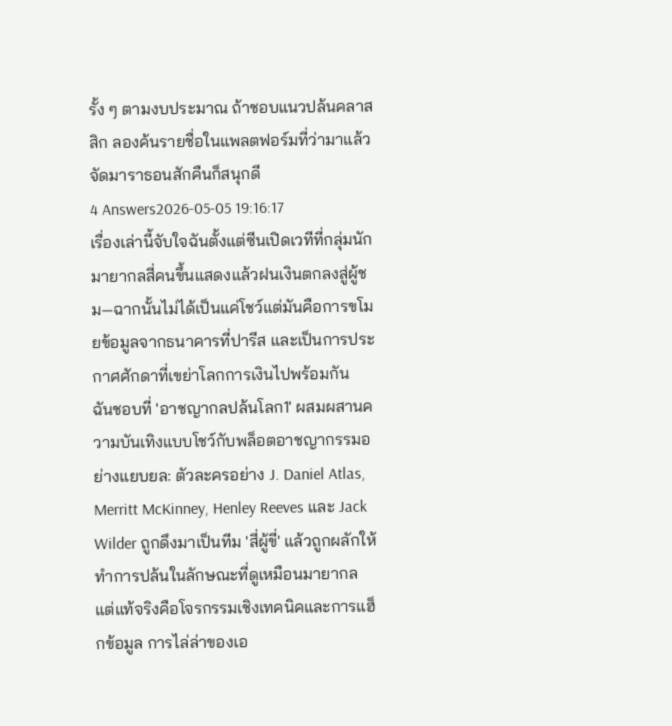รั้ง ๆ ตามงบประมาณ ถ้าชอบแนวปล้นคลาสสิก ลองค้นรายชื่อในแพลตฟอร์มที่ว่ามาแล้วจัดมาราธอนสักคืนก็สนุกดี
4 Answers2026-05-05 19:16:17
เรื่องเล่านี้จับใจฉันตั้งแต่ซีนเปิดเวทีที่กลุ่มนักมายากลสี่คนขึ้นแสดงแล้วฝนเงินตกลงสู่ผู้ชม—ฉากนั้นไม่ได้เป็นแค่โชว์แต่มันคือการขโมยข้อมูลจากธนาคารที่ปารีส และเป็นการประกาศศักดาที่เขย่าโลกการเงินไปพร้อมกัน
ฉันชอบที่ 'อาชญากลปล้นโลก1' ผสมผสานความบันเทิงแบบโชว์กับพล็อตอาชญากรรมอย่างแยบยล: ตัวละครอย่าง J. Daniel Atlas, Merritt McKinney, Henley Reeves และ Jack Wilder ถูกดึงมาเป็นทีม 'สี่ผู้ขี่' แล้วถูกผลักให้ทำการปล้นในลักษณะที่ดูเหมือนมายากล แต่แท้จริงคือโจรกรรมเชิงเทคนิคและการแฮ็กข้อมูล การไล่ล่าของเอ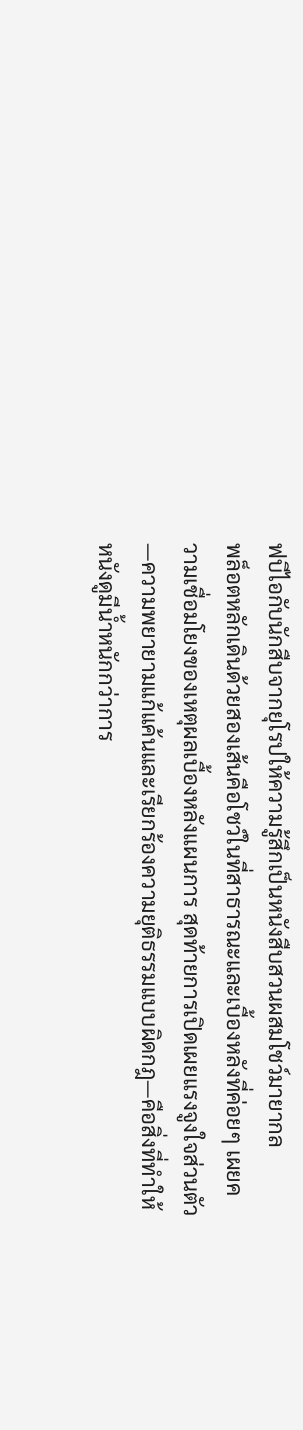ฟบีไอกับนักสืบจากยุโรปให้ความรู้สึกเป็นหนังสืบสวนผสมโชว์มายากล
พล็อตหลักเดินด้วยสองเส้นคือโชว์ในที่สาธารณะและเบื้องหลังที่ค่อยๆ เผยความเชื่อมโยงของเหตุผลเบื้องหลังแผนการ สุดท้ายการเปิดเผยแรงจูงใจส่วนตัว—ความพยายามแก้แค้นและเรียกร้องความยุติธรรมแบบผิดกฎ—คือสิ่งที่ทำให้หนังดูมีน้ำหนักกว่าการ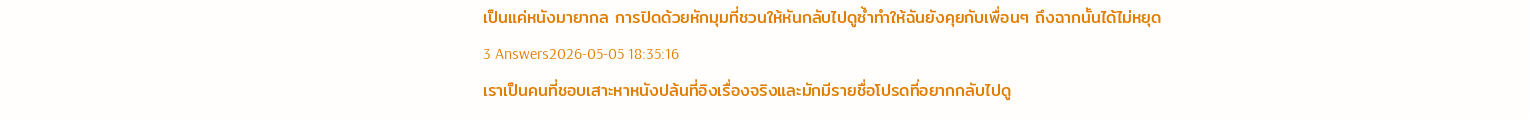เป็นแค่หนังมายากล การปิดด้วยหักมุมที่ชวนให้หันกลับไปดูซ้ำทำให้ฉันยังคุยกับเพื่อนๆ ถึงฉากนั้นได้ไม่หยุด
3 Answers2026-05-05 18:35:16
เราเป็นคนที่ชอบเสาะหาหนังปล้นที่อิงเรื่องจริงและมักมีรายชื่อโปรดที่อยากกลับไปดู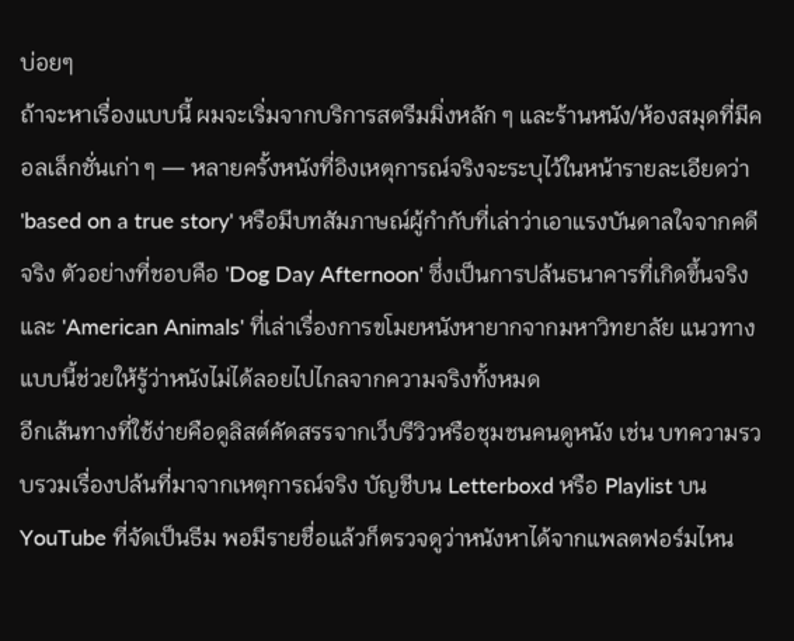บ่อยๆ
ถ้าจะหาเรื่องแบบนี้ ผมจะเริ่มจากบริการสตรีมมิ่งหลัก ๆ และร้านหนัง/ห้องสมุดที่มีคอลเล็กชั่นเก่า ๆ — หลายครั้งหนังที่อิงเหตุการณ์จริงจะระบุไว้ในหน้ารายละเอียดว่า 'based on a true story' หรือมีบทสัมภาษณ์ผู้กำกับที่เล่าว่าเอาแรงบันดาลใจจากคดีจริง ตัวอย่างที่ชอบคือ 'Dog Day Afternoon' ซึ่งเป็นการปล้นธนาคารที่เกิดขึ้นจริง และ 'American Animals' ที่เล่าเรื่องการขโมยหนังหายากจากมหาวิทยาลัย แนวทางแบบนี้ช่วยให้รู้ว่าหนังไม่ได้ลอยไปไกลจากความจริงทั้งหมด
อีกเส้นทางที่ใช้ง่ายคือดูลิสต์คัดสรรจากเว็บรีวิวหรือชุมชนคนดูหนัง เช่น บทความรวบรวมเรื่องปล้นที่มาจากเหตุการณ์จริง บัญชีบน Letterboxd หรือ Playlist บน YouTube ที่จัดเป็นธีม พอมีรายชื่อแล้วก็ตรวจดูว่าหนังหาได้จากแพลตฟอร์มไหน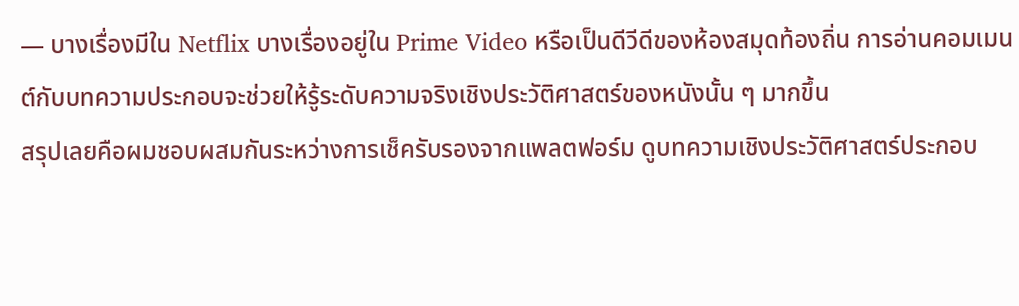— บางเรื่องมีใน Netflix บางเรื่องอยู่ใน Prime Video หรือเป็นดีวีดีของห้องสมุดท้องถิ่น การอ่านคอมเมนต์กับบทความประกอบจะช่วยให้รู้ระดับความจริงเชิงประวัติศาสตร์ของหนังนั้น ๆ มากขึ้น
สรุปเลยคือผมชอบผสมกันระหว่างการเช็ครับรองจากแพลตฟอร์ม ดูบทความเชิงประวัติศาสตร์ประกอบ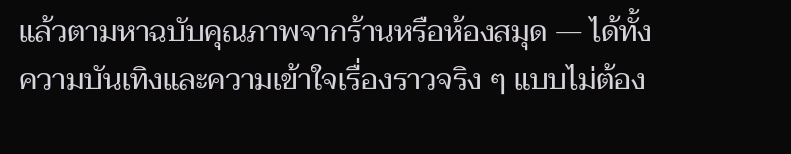แล้วตามหาฉบับคุณภาพจากร้านหรือห้องสมุด — ได้ทั้งความบันเทิงและความเข้าใจเรื่องราวจริง ๆ แบบไม่ต้อง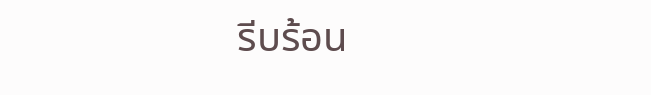รีบร้อน